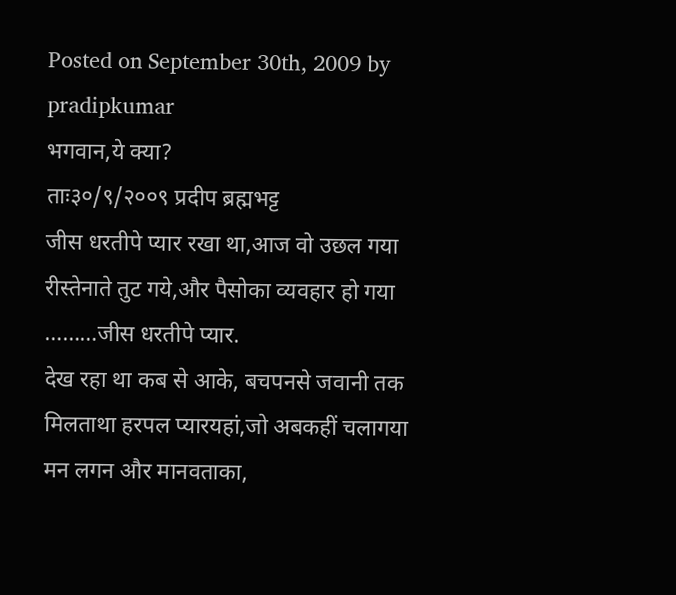Posted on September 30th, 2009 by pradipkumar
भगवान,ये क्या?
ताः३०/९/२००९ प्रदीप ब्रह्मभट्ट
जीस धरतीपे प्यार रखा था,आज वो उछल गया
रीस्तेनाते तुट गये,और पैसोका व्यवहार हो गया
………जीस धरतीपे प्यार.
देख रहा था कब से आके, बचपनसे जवानी तक
मिलताथा हरपल प्यारयहां,जो अबकहीं चलागया
मन लगन और मानवताका,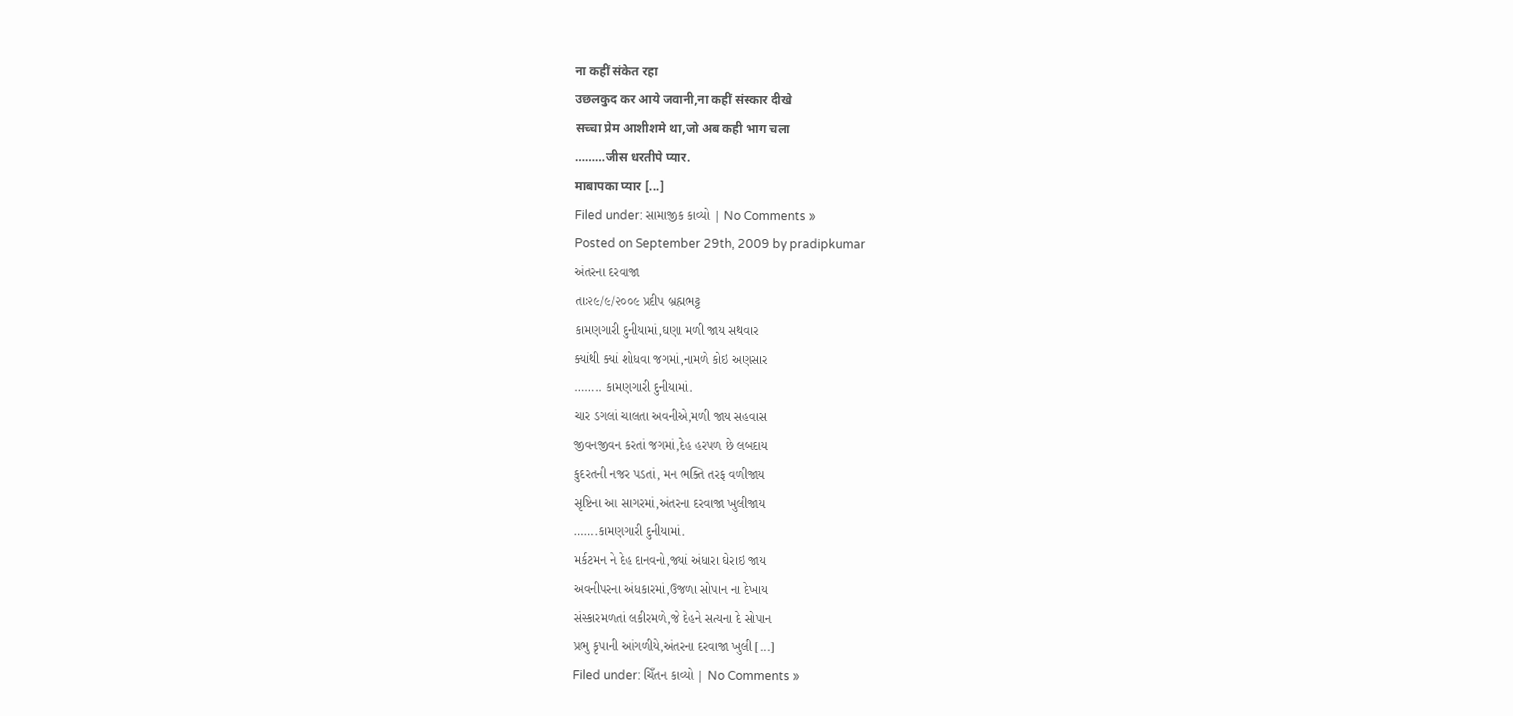ना कहीं संकेत रहा
उछलकुद कर आये जवानी,ना कहीं संस्कार दीखे
सच्चा प्रेम आशीशमे था,जो अब कही भाग चला
………जीस धरतीपे प्यार.
माबापका प्यार [...]
Filed under: સામાજીક કાવ્યો | No Comments »
Posted on September 29th, 2009 by pradipkumar
અંતરના દરવાજા
તાઃ૨૯/૯/૨૦૦૯ પ્રદીપ બ્રહ્મભટ્ટ
કામણગારી દુનીયામાં,ઘણા મળી જાય સથવાર
ક્યાંથી ક્યાં શોધવા જગમાં,નામળે કોઇ અણસાર
…….. કામણગારી દુનીયામાં.
ચાર ડગલાં ચાલતા અવનીએ,મળી જાય સહવાસ
જીવનજીવન કરતાં જગમાં,દેહ હરપળ છે લબદાય
કુદરતની નજર પડતાં, મન ભક્તિ તરફ વળીજાય
સૃષ્ટિના આ સાગરમાં,અંતરના દરવાજા ખુલીજાય
…….કામણગારી દુનીયામાં.
મર્કટમન ને દેહ દાનવનો,જ્યાં અંધારા ઘેરાઇ જાય
અવનીપરના અંધકારમાં,ઉજળા સોપાન ના દેખાય
સંસ્કારમળતાં લકીરમળે,જે દેહને સત્યના દે સોપાન
પ્રભુ કૃપાની આંગળીયે,અંતરના દરવાજા ખુલી [...]
Filed under: ચિઁતન કાવ્યો | No Comments »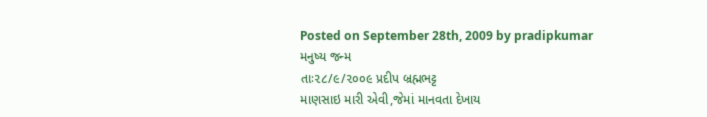Posted on September 28th, 2009 by pradipkumar
મનુષ્ય જન્મ
તાઃ૨૮/૯/૨૦૦૯ પ્રદીપ બ્રહ્મભટ્ટ
માણસાઇ મારી એવી,જેમાં માનવતા દેખાય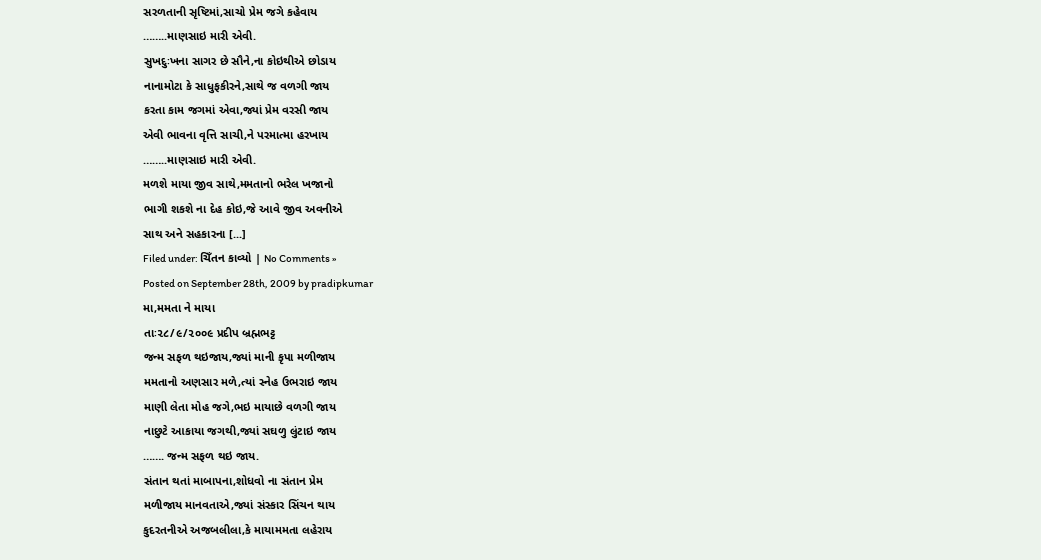સરળતાની સૃષ્ટિમાં,સાચો પ્રેમ જગે કહેવાય
……..માણસાઇ મારી એવી.
સુખદુઃખના સાગર છે સૌને,ના કોઇથીએ છોડાય
નાનામોટા કે સાધુફકીરને,સાથે જ વળગી જાય
કરતા કામ જગમાં એવા,જ્યાં પ્રેમ વરસી જાય
એવી ભાવના વૃત્તિ સાચી,ને પરમાત્મા હરખાય
……..માણસાઇ મારી એવી.
મળશે માયા જીવ સાથે,મમતાનો ભરેલ ખજાનો
ભાગી શકશે ના દેહ કોઇ,જે આવે જીવ અવનીએ
સાથ અને સહકારના [...]
Filed under: ચિઁતન કાવ્યો | No Comments »
Posted on September 28th, 2009 by pradipkumar
મા,મમતા ને માયા
તાઃ૨૮/૯/૨૦૦૯ પ્રદીપ બ્રહ્મભટ્ટ
જન્મ સફળ થઇજાય,જ્યાં માની કૃપા મળીજાય
મમતાનો અણસાર મળે,ત્યાં સ્નેહ ઉભરાઇ જાય
માણી લેતા મોહ જગે,ભઇ માયાછે વળગી જાય
નાછુટે આકાયા જગથી,જ્યાં સઘળુ લુંટાઇ જાય
……. જન્મ સફળ થઇ જાય.
સંતાન થતાં માબાપના,શોધવો ના સંતાન પ્રેમ
મળીજાય માનવતાએ,જ્યાં સંસ્કાર સિંચન થાય
કુદરતનીએ અજબલીલા,કે માયામમતા લહેરાય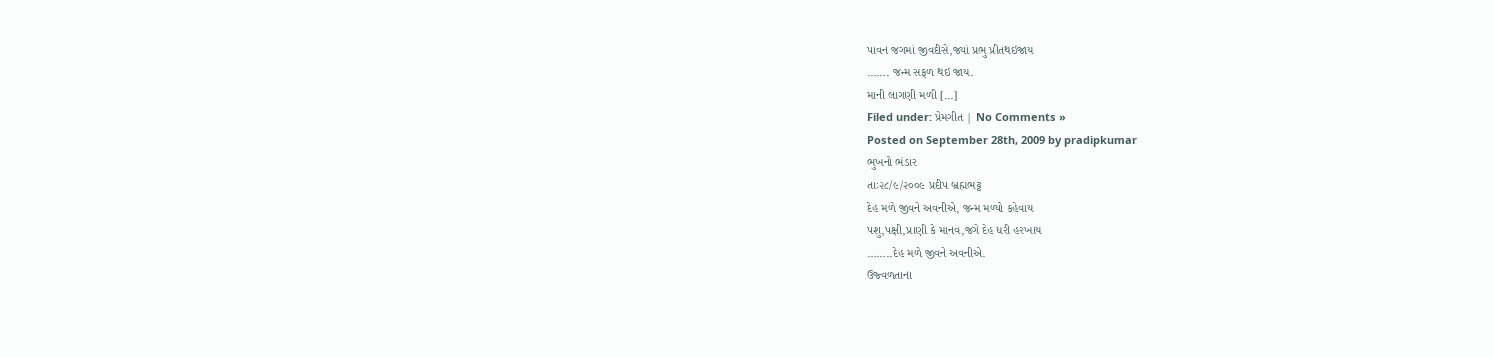પાવન જગમાં જીવદીસે,જ્યાં પ્રભુ પ્રીતથઇજાય
……. જન્મ સફળ થઇ જાય.
માની લાગણી મળી [...]
Filed under: પ્રેમગીત | No Comments »
Posted on September 28th, 2009 by pradipkumar
ભુખનો ભંડાર
તાઃ૨૮/૯/૨૦૦૯ પ્રદીપ બ્રહ્મભટ્ટ
દેહ મળે જીવને અવનીએ, જન્મ મળ્યો કહેવાય
પશુ,પક્ષી,પ્રાણી કે માનવ,જગે દેહ ધરી હરખાય
……..દેહ મળે જીવને અવનીએ.
ઉજ્વળતાના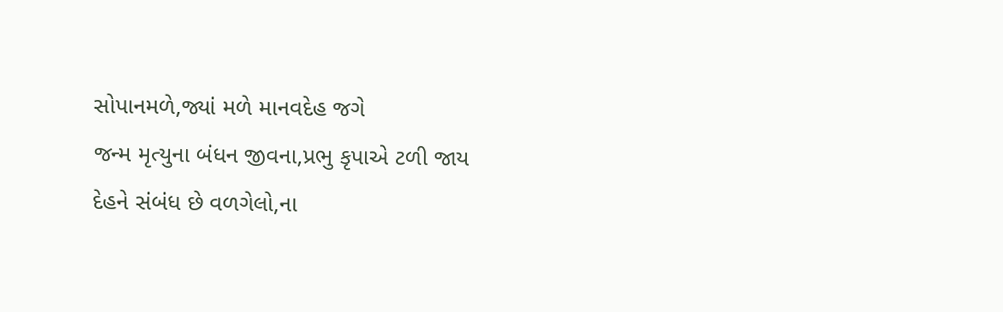સોપાનમળે,જ્યાં મળે માનવદેહ જગે
જન્મ મૃત્યુના બંધન જીવના,પ્રભુ કૃપાએ ટળી જાય
દેહને સંબંધ છે વળગેલો,ના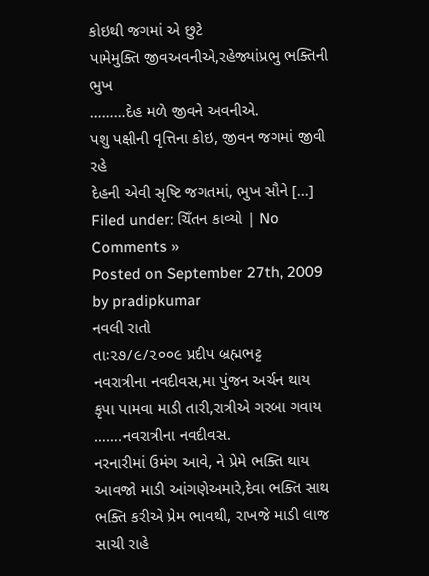કોઇથી જગમાં એ છુટે
પામેમુક્તિ જીવઅવનીએ,રહેજ્યાંપ્રભુ ભક્તિની ભુખ
………દેહ મળે જીવને અવનીએ.
પશુ પક્ષીની વૃત્તિના કોઇ, જીવન જગમાં જીવી રહે
દેહની એવી સૃષ્ટિ જગતમાં, ભુખ સૌને [...]
Filed under: ચિઁતન કાવ્યો | No Comments »
Posted on September 27th, 2009 by pradipkumar
નવલી રાતો
તાઃ૨૭/૯/૨૦૦૯ પ્રદીપ બ્રહ્મભટ્ટ
નવરાત્રીના નવદીવસ,મા પુંજન અર્ચન થાય
કૃપા પામવા માડી તારી,રાત્રીએ ગરબા ગવાય
…….નવરાત્રીના નવદીવસ.
નરનારીમાં ઉમંગ આવે, ને પ્રેમે ભક્તિ થાય
આવજો માડી આંગણેઅમારે,દેવા ભક્તિ સાથ
ભક્તિ કરીએ પ્રેમ ભાવથી, રાખજે માડી લાજ
સાચી રાહે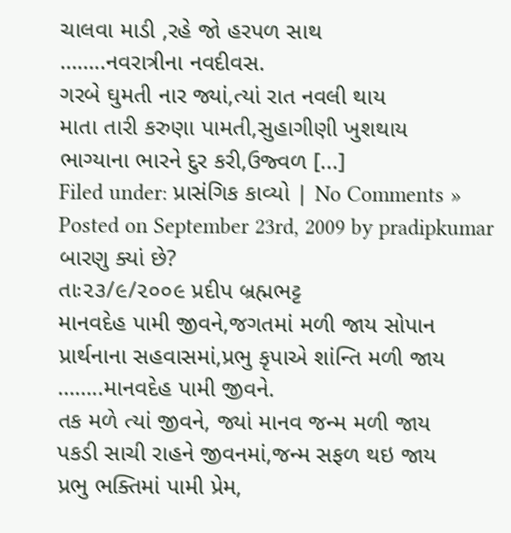ચાલવા માડી ,રહે જો હરપળ સાથ
……..નવરાત્રીના નવદીવસ.
ગરબે ઘુમતી નાર જ્યાં,ત્યાં રાત નવલી થાય
માતા તારી કરુણા પામતી,સુહાગીણી ખુશથાય
ભાગ્યાના ભારને દુર કરી,ઉજ્વળ [...]
Filed under: પ્રાસંગિક કાવ્યો | No Comments »
Posted on September 23rd, 2009 by pradipkumar
બારણુ ક્યાં છે?
તાઃ૨૩/૯/૨૦૦૯ પ્રદીપ બ્રહ્મભટ્ટ
માનવદેહ પામી જીવને,જગતમાં મળી જાય સોપાન
પ્રાર્થનાના સહવાસમાં,પ્રભુ કૃપાએ શાંન્તિ મળી જાય
……..માનવદેહ પામી જીવને.
તક મળે ત્યાં જીવને, જ્યાં માનવ જન્મ મળી જાય
પકડી સાચી રાહને જીવનમાં,જન્મ સફળ થઇ જાય
પ્રભુ ભક્તિમાં પામી પ્રેમ,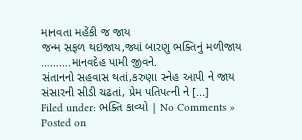માનવતા મહેંકી જ જાય
જન્મ સફળ થઇજાય,જ્યાં બારણુ ભક્તિનું મળીજાય
……….માનવદેહ પામી જીવને.
સંતાનનો સહવાસ થતાં,કરુણા સ્નેહ આપી ને જાય
સંસારની સીડી ચઢતાં, પ્રેમ પતિપત્ની ને [...]
Filed under: ભક્તિ કાવ્યો | No Comments »
Posted on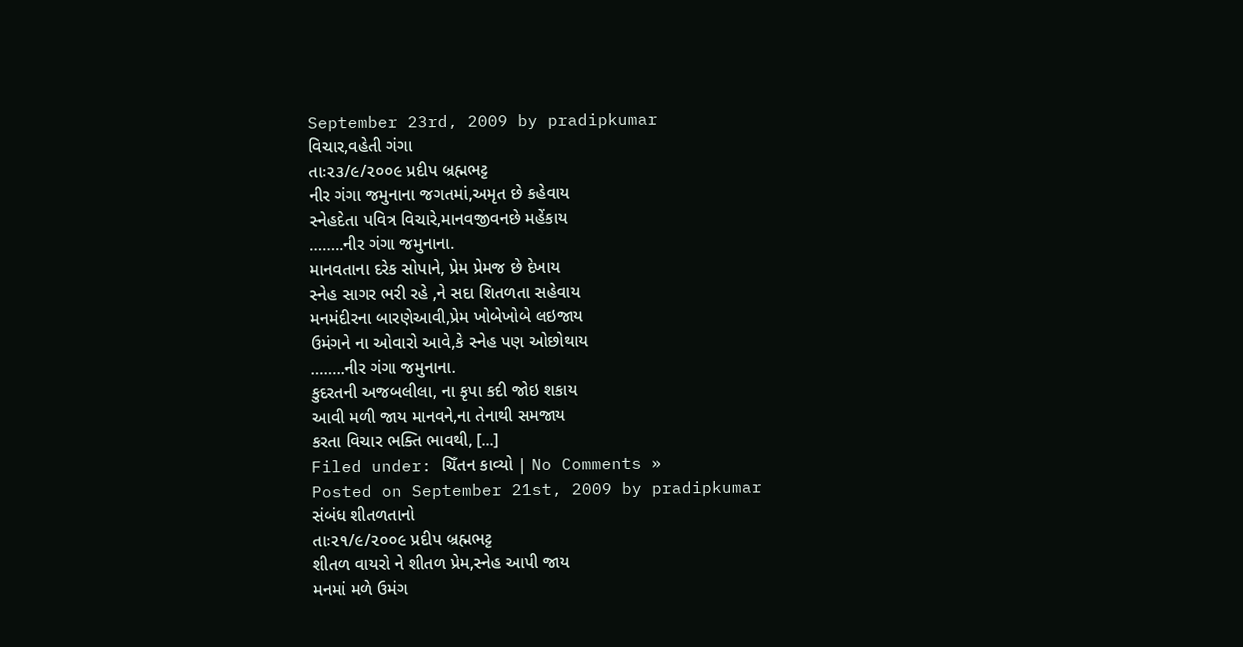September 23rd, 2009 by pradipkumar
વિચાર,વહેતી ગંગા
તાઃ૨૩/૯/૨૦૦૯ પ્રદીપ બ્રહ્મભટ્ટ
નીર ગંગા જમુનાના જગતમાં,અમૃત છે કહેવાય
સ્નેહદેતા પવિત્ર વિચારે,માનવજીવનછે મહેંકાય
……..નીર ગંગા જમુનાના.
માનવતાના દરેક સોપાને, પ્રેમ પ્રેમજ છે દેખાય
સ્નેહ સાગર ભરી રહે ,ને સદા શિતળતા સહેવાય
મનમંદીરના બારણેઆવી,પ્રેમ ખોબેખોબે લઇજાય
ઉમંગને ના ઓવારો આવે,કે સ્નેહ પણ ઓછોથાય
……..નીર ગંગા જમુનાના.
કુદરતની અજબલીલા, ના કૃપા કદી જોઇ શકાય
આવી મળી જાય માનવને,ના તેનાથી સમજાય
કરતા વિચાર ભક્તિ ભાવથી, [...]
Filed under: ચિઁતન કાવ્યો | No Comments »
Posted on September 21st, 2009 by pradipkumar
સંબંધ શીતળતાનો
તાઃ૨૧/૯/૨૦૦૯ પ્રદીપ બ્રહ્મભટ્ટ
શીતળ વાયરો ને શીતળ પ્રેમ,સ્નેહ આપી જાય
મનમાં મળે ઉમંગ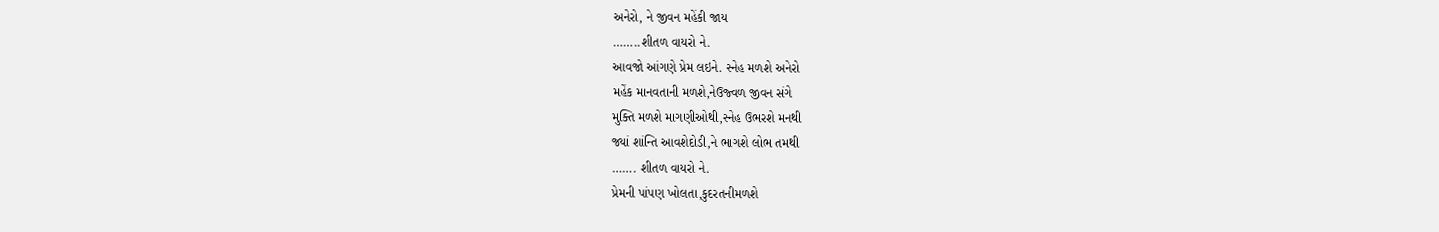અનેરો, ને જીવન મહેંકી જાય
……..શીતળ વાયરો ને.
આવજો આંગણે પ્રેમ લઇને. સ્નેહ મળશે અનેરો
મહેંક માનવતાની મળશે,નેઉજ્વળ જીવન સંગે
મુક્તિ મળશે માગણીઓથી,સ્નેહ ઉભરશે મનથી
જ્યાં શાંન્તિ આવશેદોડી,ને ભાગશે લોભ તમથી
……. શીતળ વાયરો ને.
પ્રેમની પાંપણ ખોલતા,કુદરતનીમળશે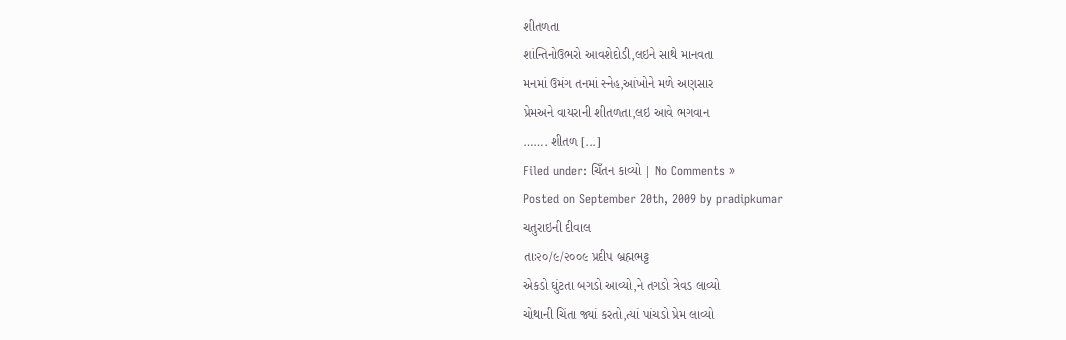શીતળતા
શાંન્તિનોઉભરો આવશેદોડી,લઇને સાથે માનવતા
મનમાં ઉમંગ તનમાં સ્નેહ,આંખોને મળે અણસાર
પ્રેમઅને વાયરાની શીતળતા,લઇ આવે ભગવાન
……. શીતળ [...]
Filed under: ચિઁતન કાવ્યો | No Comments »
Posted on September 20th, 2009 by pradipkumar
ચતુરાઇની દીવાલ
તાઃ૨૦/૯/૨૦૦૯ પ્રદીપ બ્રહ્મભટ્ટ
એકડો ઘુંટતા બગડો આવ્યો,ને તગડો ત્રેવડ લાવ્યો
ચોથાની ચિંતા જ્યાં કરતો,ત્યાં પાંચડો પ્રેમ લાવ્યો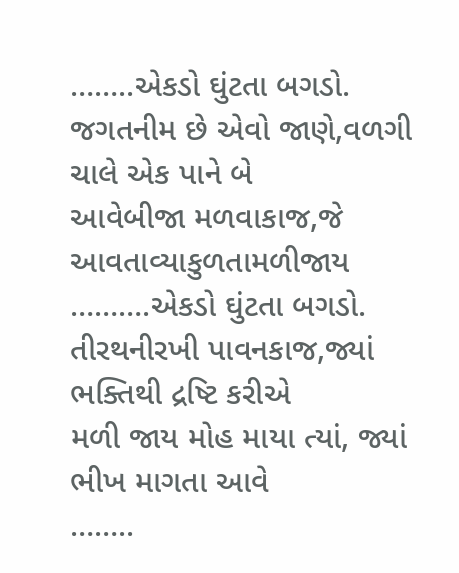……..એકડો ઘુંટતા બગડો.
જગતનીમ છે એવો જાણે,વળગી ચાલે એક પાને બે
આવેબીજા મળવાકાજ,જે આવતાવ્યાકુળતામળીજાય
……….એકડો ઘુંટતા બગડો.
તીરથનીરખી પાવનકાજ,જ્યાં ભક્તિથી દ્રષ્ટિ કરીએ
મળી જાય મોહ માયા ત્યાં, જ્યાં ભીખ માગતા આવે
……..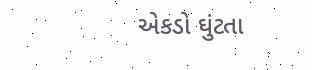એકડો ઘુંટતા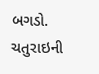બગડો.
ચતુરાઇની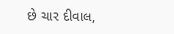છે ચાર દીવાલ,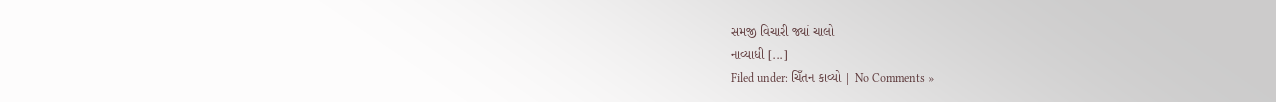સમજી વિચારી જ્યાં ચાલો
નાવ્યાધી [...]
Filed under: ચિઁતન કાવ્યો | No Comments »